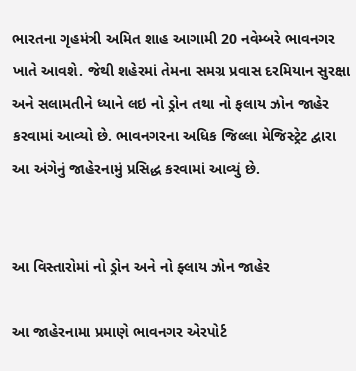ભારતના ગૃહમંત્રી અમિત શાહ આગામી 20 નવેમ્બરે ભાવનગર ખાતે આવશે. જેથી શહેરમાં તેમના સમગ્ર પ્રવાસ દરમિયાન સુરક્ષા અને સલામતીને ધ્યાને લઇ નો ડ્રોન તથા નો ફલાય ઝોન જાહેર કરવામાં આવ્યો છે. ભાવનગરના અધિક જિલ્લા મેજિસ્ટ્રેટ દ્વારા આ અંગેનું જાહેરનામું પ્રસિદ્ધ કરવામાં આવ્યું છે.


આ વિસ્તારોમાં નો ડ્રોન અને નો ફ્લાય ઝોન જાહેર

આ જાહેરનામા પ્રમાણે ભાવનગર એરપોર્ટ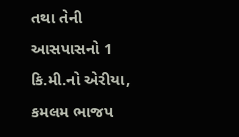તથા તેની આસપાસનો 1 કિ.મી.નો એરીયા, કમલમ ભાજપ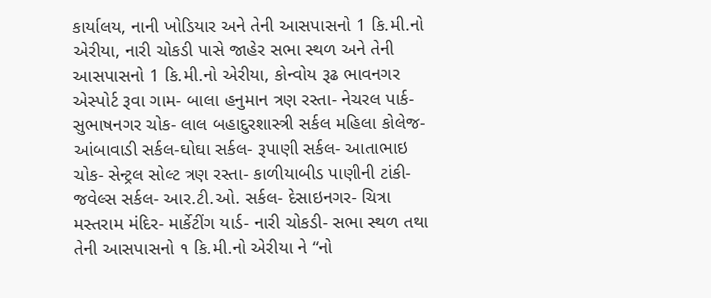કાર્યાલય, નાની ખોડિયાર અને તેની આસપાસનો 1 કિ.મી.નો એરીયા, નારી ચોકડી પાસે જાહેર સભા સ્થળ અને તેની આસપાસનો 1 કિ.મી.નો એરીયા, કોન્વોય રૂઢ ભાવનગર એસ્પોર્ટ રૂવા ગામ- બાલા હનુમાન ત્રણ રસ્તા- નેચરલ પાર્ક- સુભાષનગર ચોક- લાલ બહાદુરશાસ્ત્રી સર્કલ મહિલા કોલેજ- આંબાવાડી સર્કલ-ઘોઘા સર્કલ- રૂપાણી સર્કલ- આતાભાઇ ચોક- સેન્ટ્રલ સોલ્ટ ત્રણ રસ્તા- કાળીયાબીડ પાણીની ટાંકી- જવેલ્સ સર્કલ- આર.ટી.ઓ. સર્કલ- દેસાઇનગર- ચિત્રા મસ્તરામ મંદિર- માર્કેટીંગ યાર્ડ- નારી ચોકડી- સભા સ્થળ તથા તેની આસપાસનો ૧ કિ.મી.નો એરીયા ને “નો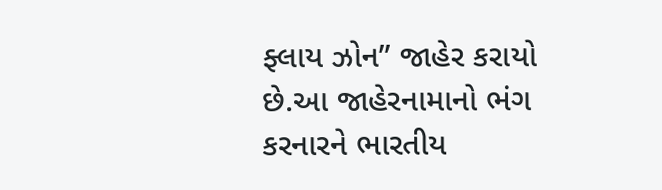ફ્લાય ઝોન” જાહેર કરાયો છે.આ જાહેરનામાનો ભંગ કરનારને ભારતીય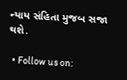ન્યાય સંહિતા મુજબ સજા થશે.

  • Follow us on: